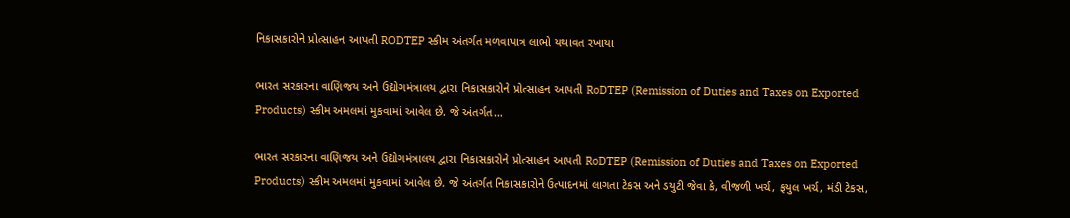નિકાસકારોને પ્રોત્સાહન આપતી RODTEP સ્કીમ અંતર્ગત મળવાપાત્ર લાભો યથાવત રખાયા

ભારત સરકારના વાણિજય અને ઉદ્યોગમંત્રાલય દ્વારા નિકાસકારોને પ્રોત્સાહન આપતી RoDTEP (Remission of Duties and Taxes on Exported Products) સ્કીમ અમલમાં મુકવામાં આવેલ છે. જે અંતર્ગત…

ભારત સરકારના વાણિજય અને ઉદ્યોગમંત્રાલય દ્વારા નિકાસકારોને પ્રોત્સાહન આપતી RoDTEP (Remission of Duties and Taxes on Exported Products) સ્કીમ અમલમાં મુકવામાં આવેલ છે. જે અંતર્ગત નિકાસકારોને ઉત્પાદનમાં લાગતા ટેકસ અને ડયુટી જેવા કે, વીજળી ખર્ચ, ફયુલ ખર્ચ, મંડી ટેકસ,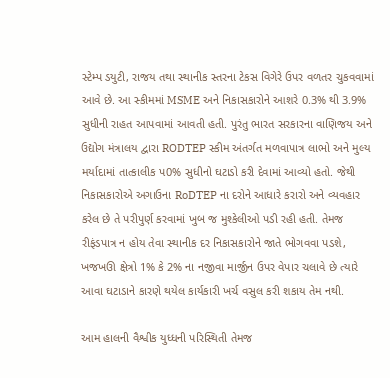સ્ટેમ્પ ડયુટી, રાજય તથા સ્થાનીક સ્તરના ટેકસ વિગેરે ઉપર વળતર ચુકવવામાં આવે છે. આ સ્કીમમાં MSME અને નિકાસકારોને આશરે 0.3% થી 3.9% સુધીની રાહત આપવામાં આવતી હતી. પુરંતુ ભારત સરકારના વાણિજય અને ઉદ્યોગ મંત્રાલય દ્વારા RODTEP સ્કીમ અંતર્ગત મળવાપાત્ર લાભો અને મુલ્ય મર્યાદામાં તાત્કાલીક પ0% સુધીનો ઘટાડો કરી દેવામાં આવ્યો હતો. જેથી નિકાસકારોએ અગાઉના RoDTEP ના દરોને આધારે કરારો અને વ્યવહાર કરેલ છે તે પરીપુર્ણ કરવામાં ખુબ જ મુશ્કેલીઓ પડી રહી હતી. તેમજ રીફંડપાત્ર ન હોય તેવા સ્થાનીક દર નિકાસકારોને જાતે ભોગવવા પડશે, ખજખઊ ક્ષેત્રો 1% કે 2% ના નજીવા માર્જીન ઉપર વેપાર ચલાવે છે ત્યારે આવા ઘટાડાને કારણે થયેલ કાર્યકારી ખર્ચ વસુલ કરી શકાય તેમ નથી.

આમ હાલની વૈશ્વીક યુધ્ધની પરિસ્થિતી તેમજ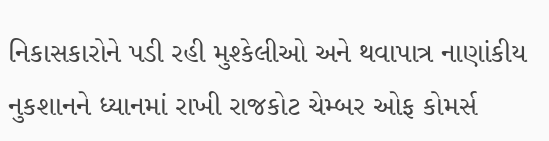નિકાસકારોને પડી રહી મુશ્કેલીઓ અને થવાપાત્ર નાણાંકીય નુકશાનને ધ્યાનમાં રાખી રાજકોટ ચેમ્બર ઓફ કોમર્સ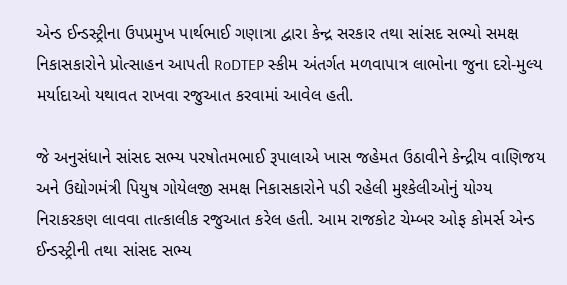એન્ડ ઈન્ડસ્ટ્રીના ઉપપ્રમુખ પાર્થભાઈ ગણાત્રા દ્વારા કેન્દ્ર સરકાર તથા સાંસદ સભ્યો સમક્ષ નિકાસકારોને પ્રોત્સાહન આપતી RoDTEP સ્કીમ અંતર્ગત મળવાપાત્ર લાભોના જુના દરો-મુલ્ય મર્યાદાઓ યથાવત રાખવા રજુઆત કરવામાં આવેલ હતી.

જે અનુસંધાને સાંસદ સભ્ય પરષોતમભાઈ રૂપાલાએ ખાસ જહેમત ઉઠાવીને કેન્દ્રીય વાણિજય અને ઉદ્યોગમંત્રી પિયુષ ગોયેલજી સમક્ષ નિકાસકારોને પડી રહેલી મુશ્કેલીઓનું યોગ્ય નિરાકરકણ લાવવા તાત્કાલીક રજુઆત કરેલ હતી. આમ રાજકોટ ચેમ્બર ઓફ કોમર્સ એન્ડ ઈન્ડસ્ટ્રીની તથા સાંસદ સભ્ય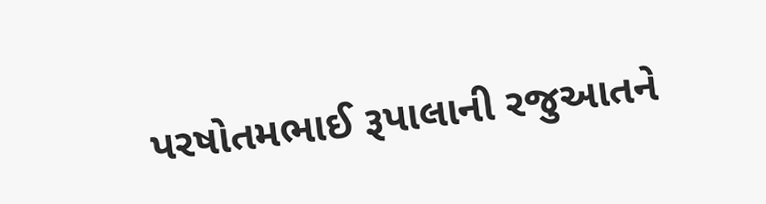પરષોતમભાઈ રૂપાલાની રજુઆતને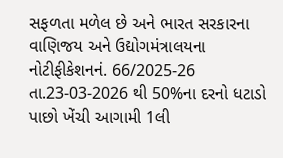સફળતા મળેલ છે અને ભારત સરકારના વાણિજય અને ઉદ્યોગમંત્રાલયના નોટીફીકેશનનં. 66/2025-26 તા.23-03-2026 થી 50%ના દરનો ધટાડો પાછો ખેંચી આગામી 1લી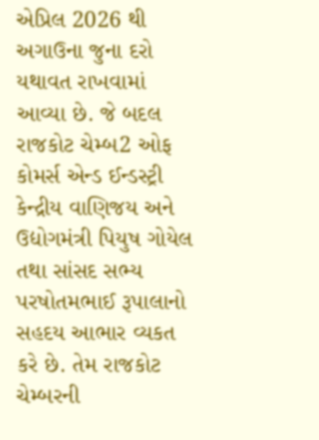એપ્રિલ 2026 થી અગાઉના જુના દરો યથાવત રાખવામાં આવ્યા છે. જે બદલ રાજકોટ ચેમ્બ2 ઓફ કોમર્સ એન્ડ ઈન્ડસ્ટ્રી કેન્દ્રીય વાણિજય અને ઉદ્યોગમંત્રી પિયુષ ગોયેલ તથા સાંસદ સભ્ય પરષોતમભાઈ રૂપાલાનો સહદય આભાર વ્યકત કરે છે. તેમ રાજકોટ ચેમ્બરની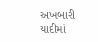અખબારી યાદીમાં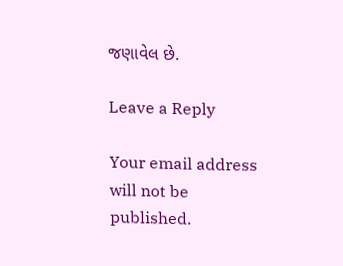જણાવેલ છે.

Leave a Reply

Your email address will not be published.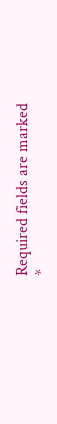Required fields are marked *